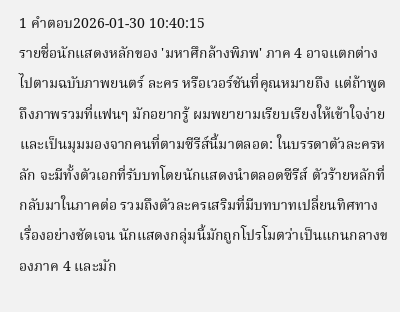1 คำตอบ2026-01-30 10:40:15
รายชื่อนักแสดงหลักของ 'มหาศึกล้างพิภพ' ภาค 4 อาจแตกต่างไปตามฉบับภาพยนตร์ ละคร หรือเวอร์ชันที่คุณหมายถึง แต่ถ้าพูดถึงภาพรวมที่แฟนๆ มักอยากรู้ ผมพยายามเรียบเรียงให้เข้าใจง่ายและเป็นมุมมองจากคนที่ตามซีรีส์นี้มาตลอด: ในบรรดาตัวละครหลัก จะมีทั้งตัวเอกที่รับบทโดยนักแสดงนำตลอดซีรีส์ ตัวร้ายหลักที่กลับมาในภาคต่อ รวมถึงตัวละครเสริมที่มีบทบาทเปลี่ยนทิศทางเรื่องอย่างชัดเจน นักแสดงกลุ่มนี้มักถูกโปรโมตว่าเป็นแกนกลางของภาค 4 และมัก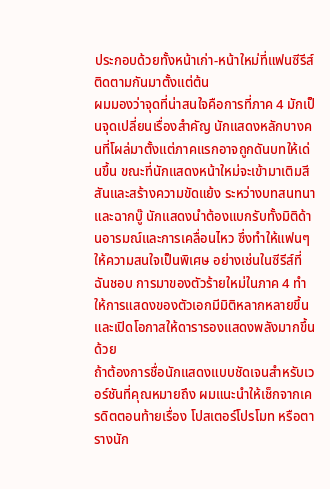ประกอบด้วยทั้งหน้าเก่า-หน้าใหม่ที่แฟนซีรีส์ติดตามกันมาตั้งแต่ต้น
ผมมองว่าจุดที่น่าสนใจคือการที่ภาค 4 มักเป็นจุดเปลี่ยนเรื่องสำคัญ นักแสดงหลักบางคนที่โผล่มาตั้งแต่ภาคแรกอาจถูกดันบทให้เด่นขึ้น ขณะที่นักแสดงหน้าใหม่จะเข้ามาเติมสีสันและสร้างความขัดแย้ง ระหว่างบทสนทนาและฉากบู๊ นักแสดงนำต้องแบกรับทั้งมิติด้านอารมณ์และการเคลื่อนไหว ซึ่งทำให้แฟนๆ ให้ความสนใจเป็นพิเศษ อย่างเช่นในซีรีส์ที่ฉันชอบ การมาของตัวร้ายใหม่ในภาค 4 ทำให้การแสดงของตัวเอกมีมิติหลากหลายขึ้นและเปิดโอกาสให้ดารารองแสดงพลังมากขึ้นด้วย
ถ้าต้องการชื่อนักแสดงแบบชัดเจนสำหรับเวอร์ชันที่คุณหมายถึง ผมแนะนำให้เช็กจากเครดิตตอนท้ายเรื่อง โปสเตอร์โปรโมท หรือตารางนัก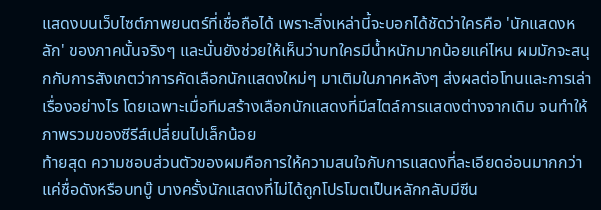แสดงบนเว็บไซต์ภาพยนตร์ที่เชื่อถือได้ เพราะสิ่งเหล่านี้จะบอกได้ชัดว่าใครคือ 'นักแสดงหลัก' ของภาคนั้นจริงๆ และนั่นยังช่วยให้เห็นว่าบทใครมีน้ำหนักมากน้อยแค่ไหน ผมมักจะสนุกกับการสังเกตว่าการคัดเลือกนักแสดงใหม่ๆ มาเติมในภาคหลังๆ ส่งผลต่อโทนและการเล่าเรื่องอย่างไร โดยเฉพาะเมื่อทีมสร้างเลือกนักแสดงที่มีสไตล์การแสดงต่างจากเดิม จนทำให้ภาพรวมของซีรีส์เปลี่ยนไปเล็กน้อย
ท้ายสุด ความชอบส่วนตัวของผมคือการให้ความสนใจกับการแสดงที่ละเอียดอ่อนมากกว่าแค่ชื่อดังหรือบทบู๊ บางครั้งนักแสดงที่ไม่ได้ถูกโปรโมตเป็นหลักกลับมีซีน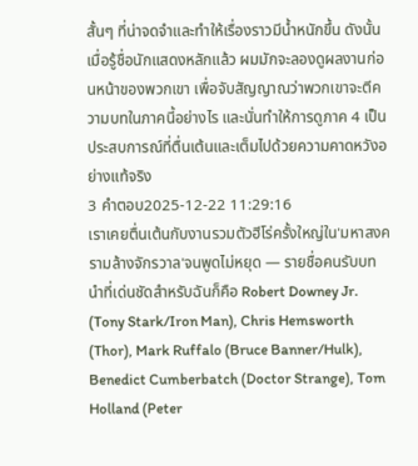สั้นๆ ที่น่าจดจำและทำให้เรื่องราวมีน้ำหนักขึ้น ดังนั้นเมื่อรู้ชื่อนักแสดงหลักแล้ว ผมมักจะลองดูผลงานก่อนหน้าของพวกเขา เพื่อจับสัญญาณว่าพวกเขาจะตีความบทในภาคนี้อย่างไร และนั่นทำให้การดูภาค 4 เป็นประสบการณ์ที่ตื่นเต้นและเต็มไปด้วยความคาดหวังอย่างแท้จริง
3 คำตอบ2025-12-22 11:29:16
เราเคยตื่นเต้นกับงานรวมตัวฮีโร่ครั้งใหญ่ใน'มหาสงครามล้างจักรวาล'จนพูดไม่หยุด — รายชื่อคนรับบทนำที่เด่นชัดสำหรับฉันก็คือ Robert Downey Jr. (Tony Stark/Iron Man), Chris Hemsworth (Thor), Mark Ruffalo (Bruce Banner/Hulk), Benedict Cumberbatch (Doctor Strange), Tom Holland (Peter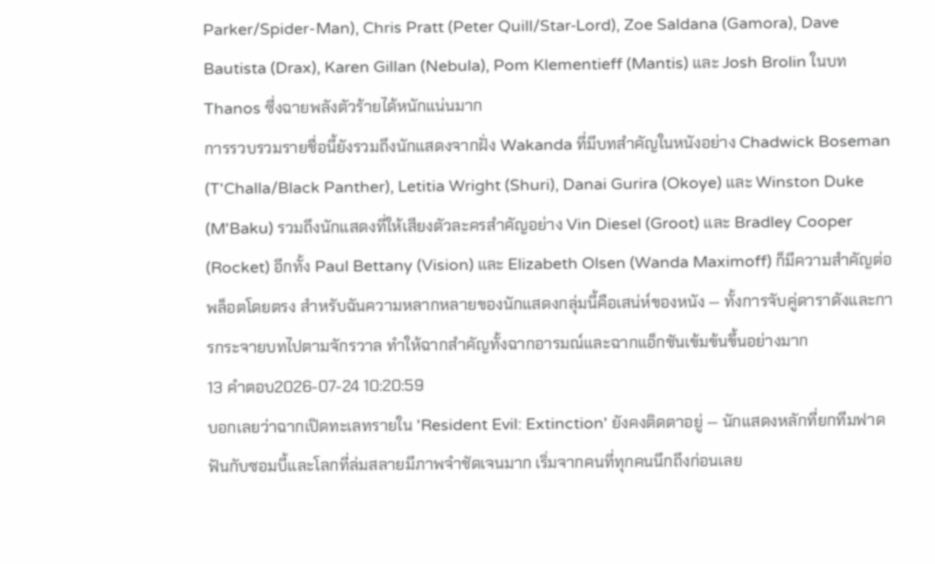Parker/Spider-Man), Chris Pratt (Peter Quill/Star‑Lord), Zoe Saldana (Gamora), Dave Bautista (Drax), Karen Gillan (Nebula), Pom Klementieff (Mantis) และ Josh Brolin ในบท Thanos ซึ่งฉายพลังตัวร้ายได้หนักแน่นมาก
การรวบรวมรายชื่อนี้ยังรวมถึงนักแสดงจากฝั่ง Wakanda ที่มีบทสำคัญในหนังอย่าง Chadwick Boseman (T'Challa/Black Panther), Letitia Wright (Shuri), Danai Gurira (Okoye) และ Winston Duke (M'Baku) รวมถึงนักแสดงที่ให้เสียงตัวละครสำคัญอย่าง Vin Diesel (Groot) และ Bradley Cooper (Rocket) อีกทั้ง Paul Bettany (Vision) และ Elizabeth Olsen (Wanda Maximoff) ก็มีความสำคัญต่อพล็อตโดยตรง สำหรับฉันความหลากหลายของนักแสดงกลุ่มนี้คือเสน่ห์ของหนัง — ทั้งการจับคู่ดาราดังและการกระจายบทไปตามจักรวาล ทำให้ฉากสำคัญทั้งฉากอารมณ์และฉากแอ็กชันเข้มข้นขึ้นอย่างมาก
13 คำตอบ2026-07-24 10:20:59
บอกเลยว่าฉากเปิดทะเลทรายใน 'Resident Evil: Extinction' ยังคงติดตาอยู่ — นักแสดงหลักที่ยกทีมฟาดฟันกับซอมบี้และโลกที่ล่มสลายมีภาพจำชัดเจนมาก เริ่มจากคนที่ทุกคนนึกถึงก่อนเลย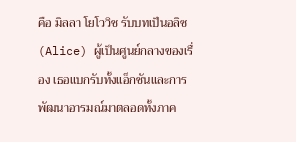คือ มิลลา โยโววิช รับบทเป็นอลิซ (Alice) ผู้เป็นศูนย์กลางของเรื่อง เธอแบกรับทั้งแอ็กชันและการพัฒนาอารมณ์มาตลอดทั้งภาค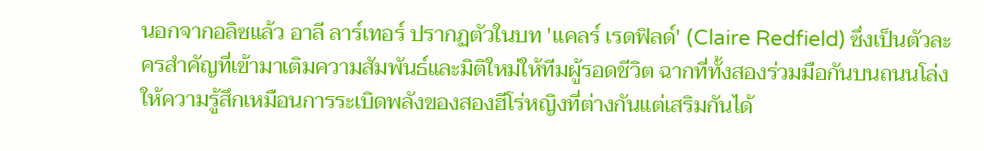นอกจากอลิซแล้ว อาลี ลาร์เทอร์ ปรากฏตัวในบท 'แคลร์ เรดฟิลด์' (Claire Redfield) ซึ่งเป็นตัวละครสำคัญที่เข้ามาเติมความสัมพันธ์และมิติใหม่ให้ทีมผู้รอดชีวิต ฉากที่ทั้งสองร่วมมือกันบนถนนโล่งให้ความรู้สึกเหมือนการระเบิดพลังของสองฮีโร่หญิงที่ต่างกันแต่เสริมกันได้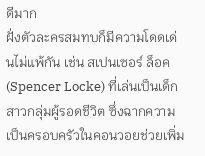ดีมาก
ฝั่งตัวละครสมทบก็มีความโดดเด่นไม่แพ้กัน เช่น สเปนเซอร์ ล็อค (Spencer Locke) ที่เล่นเป็นเด็กสาวกลุ่มผู้รอดชีวิต ซึ่งฉากความเป็นครอบครัวในคอนวอยช่วยเพิ่ม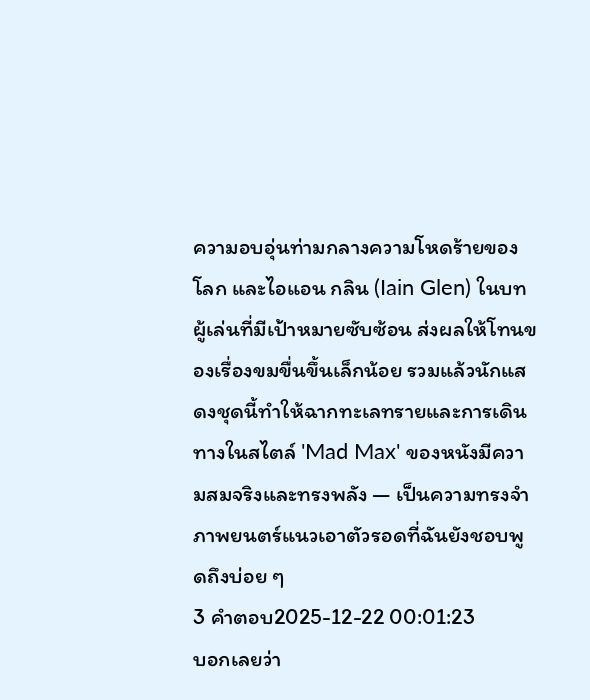ความอบอุ่นท่ามกลางความโหดร้ายของโลก และไอแอน กลิน (Iain Glen) ในบทผู้เล่นที่มีเป้าหมายซับซ้อน ส่งผลให้โทนของเรื่องขมขื่นขึ้นเล็กน้อย รวมแล้วนักแสดงชุดนี้ทำให้ฉากทะเลทรายและการเดินทางในสไตล์ 'Mad Max' ของหนังมีความสมจริงและทรงพลัง — เป็นความทรงจำภาพยนตร์แนวเอาตัวรอดที่ฉันยังชอบพูดถึงบ่อย ๆ
3 คำตอบ2025-12-22 00:01:23
บอกเลยว่า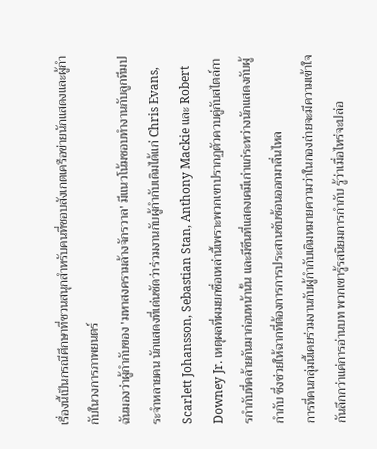เรื่องนี้เป็นกรณีศึกษาที่ชวนสนุกสำหรับคนที่ชอบสังเกตเครือข่ายนักแสดงและผู้กำกับในวงการภาพยนตร์
ฉันมองว่าผู้กำกับของ 'มหาสงครามล้างจักรวาล' มีแนวโน้มชอบทำงานกับลูกทีมประจำหลายคน นักแสดงที่เด่นชัดว่าร่วมงานกับผู้กำกับเดิมได้แก่ Chris Evans, Scarlett Johansson, Sebastian Stan, Anthony Mackie และ Robert Downey Jr. เหตุผลที่ผมยกชื่อเหล่านี้เพราะพวกเขาปรากฏตัวควบคู่กับสไตล์การกำกับที่คล้ายกันมาก่อนหน้านั้น และมีซีนที่แสดงเคมีเก่าแก่ระหว่างนักแสดงกับผู้กำกับ ซึ่งช่วยให้ฉากที่ต้องการการประสานซับซ้อนออกมาลื่นไหล
การที่คนกลุ่มนี้เคยร่วมงานกับผู้กำกับเดิมหมายความว่าในกองถ่ายจะมีความเข้าใจกันลึกกว่าแค่การอ่านบท พวกเขารู้รสนิยมการกำกับ รู้ว่าเมื่อไหร่จะปล่อ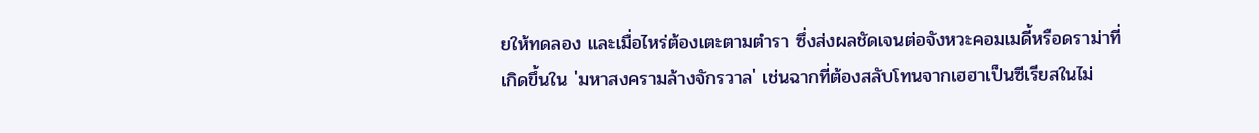ยให้ทดลอง และเมื่อไหร่ต้องเตะตามตำรา ซึ่งส่งผลชัดเจนต่อจังหวะคอมเมดี้หรือดราม่าที่เกิดขึ้นใน 'มหาสงครามล้างจักรวาล' เช่นฉากที่ต้องสลับโทนจากเฮฮาเป็นซีเรียสในไม่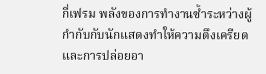กี่เฟรม พลังของการทำงานซ้ำระหว่างผู้กำกับกับนักแสดงทำให้ความตึงเครียดและการปล่อยอา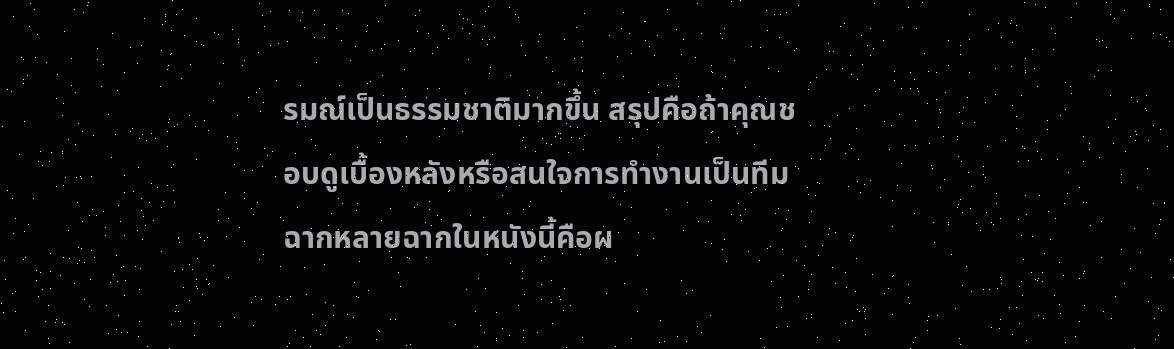รมณ์เป็นธรรมชาติมากขึ้น สรุปคือถ้าคุณชอบดูเบื้องหลังหรือสนใจการทำงานเป็นทีม ฉากหลายฉากในหนังนี้คือผ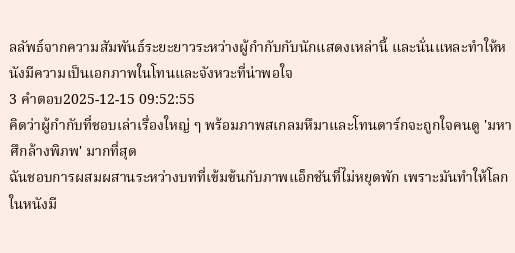ลลัพธ์จากความสัมพันธ์ระยะยาวระหว่างผู้กำกับกับนักแสดงเหล่านี้ และนั่นแหละทำให้หนังมีความเป็นเอกภาพในโทนและจังหวะที่น่าพอใจ
3 คำตอบ2025-12-15 09:52:55
คิดว่าผู้กำกับที่ชอบเล่าเรื่องใหญ่ ๆ พร้อมภาพสเกลมหึมาและโทนดาร์กจะถูกใจคนดู 'มหาศึกล้างพิภพ' มากที่สุด
ฉันชอบการผสมผสานระหว่างบทที่เข้มข้นกับภาพแอ็กชันที่ไม่หยุดพัก เพราะมันทำให้โลกในหนังมี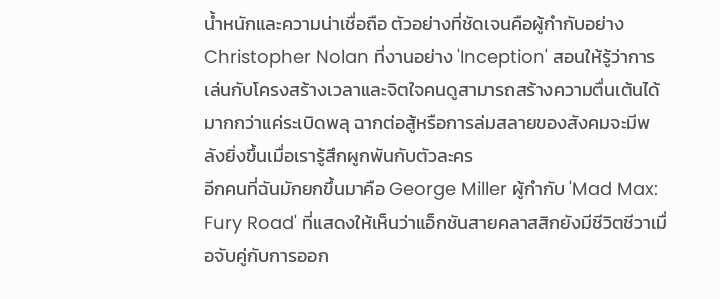น้ำหนักและความน่าเชื่อถือ ตัวอย่างที่ชัดเจนคือผู้กำกับอย่าง Christopher Nolan ที่งานอย่าง 'Inception' สอนให้รู้ว่าการเล่นกับโครงสร้างเวลาและจิตใจคนดูสามารถสร้างความตื่นเต้นได้มากกว่าแค่ระเบิดพลุ ฉากต่อสู้หรือการล่มสลายของสังคมจะมีพลังยิ่งขึ้นเมื่อเรารู้สึกผูกพันกับตัวละคร
อีกคนที่ฉันมักยกขึ้นมาคือ George Miller ผู้กำกับ 'Mad Max: Fury Road' ที่แสดงให้เห็นว่าแอ็กชันสายคลาสสิกยังมีชีวิตชีวาเมื่อจับคู่กับการออก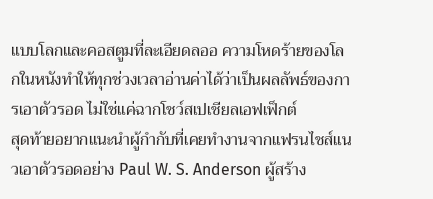แบบโลกและคอสตูมที่ละเอียดลออ ความโหดร้ายของโลกในหนังทำให้ทุกช่วงเวลาอ่านค่าได้ว่าเป็นผลลัพธ์ของการเอาตัวรอด ไม่ใช่แค่ฉากโชว์สเปเชียลเอฟเฟ็กต์
สุดท้ายอยากแนะนำผู้กำกับที่เคยทำงานจากแฟรนไชส์แนวเอาตัวรอดอย่าง Paul W. S. Anderson ผู้สร้าง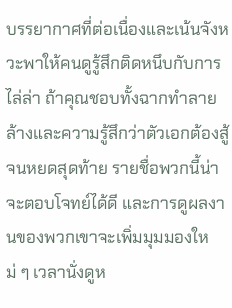บรรยากาศที่ต่อเนื่องและเน้นจังหวะพาให้คนดูรู้สึกติดหนึบกับการไล่ล่า ถ้าคุณชอบทั้งฉากทำลายล้างและความรู้สึกว่าตัวเอกต้องสู้จนหยดสุดท้าย รายชื่อพวกนี้น่าจะตอบโจทย์ได้ดี และการดูผลงานของพวกเขาจะเพิ่มมุมมองใหม่ ๆ เวลานั่งดูห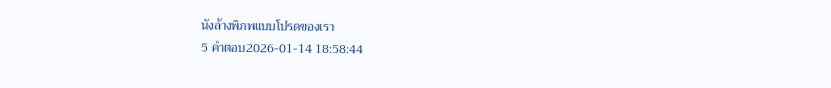นังล้างพิภพแบบโปรดของเรา
5 คำตอบ2026-01-14 18:58:44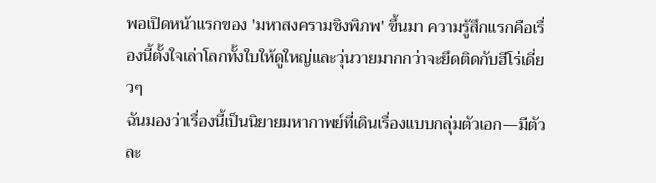พอเปิดหน้าแรกของ 'มหาสงครามชิงพิภพ' ขึ้นมา ความรู้สึกแรกคือเรื่องนี้ตั้งใจเล่าโลกทั้งใบให้ดูใหญ่และวุ่นวายมากกว่าจะยึดติดกับฮีโร่เดี่ยวๆ
ฉันมองว่าเรื่องนี้เป็นนิยายมหากาพย์ที่เดินเรื่องแบบกลุ่มตัวเอก—มีตัวละ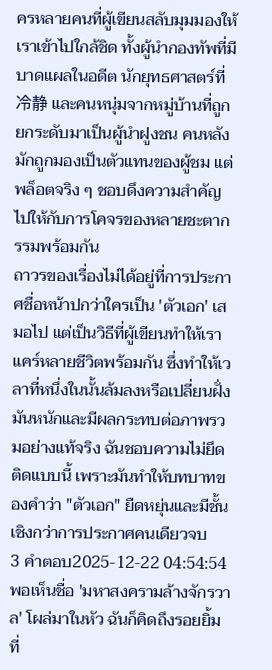ครหลายคนที่ผู้เขียนสลับมุมมองให้เราเข้าไปใกล้ชิด ทั้งผู้นำกองทัพที่มีบาดแผลในอดีต นักยุทธศาสตร์ที่冷静 และคนหนุ่มจากหมู่บ้านที่ถูกยกระดับมาเป็นผู้นำฝูงชน คนหลังมักถูกมองเป็นตัวแทนของผู้ชม แต่พล็อตจริง ๆ ชอบดึงความสำคัญไปให้กับการโคจรของหลายชะตากรรมพร้อมกัน
ถาวรของเรื่องไม่ได้อยู่ที่การประกาศชื่อหน้าปกว่าใครเป็น 'ตัวเอก' เสมอไป แต่เป็นวิธีที่ผู้เขียนทำให้เราแคร์หลายชีวิตพร้อมกัน ซึ่งทำให้เวลาที่หนึ่งในนั้นล้มลงหรือเปลี่ยนฝั่ง มันหนักและมีผลกระทบต่อภาพรวมอย่างแท้จริง ฉันชอบความไม่ยึดติดแบบนี้ เพราะมันทำให้บทบาทของคำว่า "ตัวเอก" ยืดหยุ่นและมีชั้นเชิงกว่าการประกาศคนเดียวจบ
3 คำตอบ2025-12-22 04:54:54
พอเห็นชื่อ 'มหาสงครามล้างจักรวาล' โผล่มาในหัว ฉันก็คิดถึงรอยยิ้มที่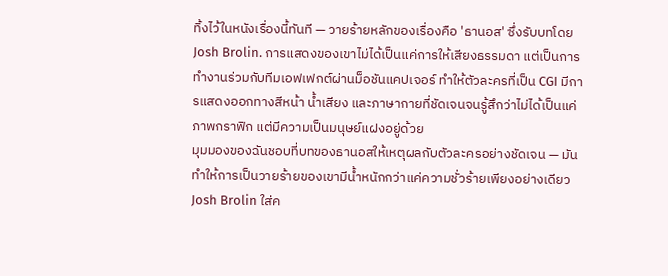ทิ้งไว้ในหนังเรื่องนี้ทันที — วายร้ายหลักของเรื่องคือ 'ธานอส' ซึ่งรับบทโดย Josh Brolin. การแสดงของเขาไม่ได้เป็นแค่การให้เสียงธรรมดา แต่เป็นการทำงานร่วมกับทีมเอฟเฟกต์ผ่านม็อชันแคปเจอร์ ทำให้ตัวละครที่เป็น CGI มีการแสดงออกทางสีหน้า น้ำเสียง และภาษากายที่ชัดเจนจนรู้สึกว่าไม่ได้เป็นแค่ภาพกราฟิก แต่มีความเป็นมนุษย์แฝงอยู่ด้วย
มุมมองของฉันชอบที่บทของธานอสให้เหตุผลกับตัวละครอย่างชัดเจน — มันทำให้การเป็นวายร้ายของเขามีน้ำหนักกว่าแค่ความชั่วร้ายเพียงอย่างเดียว Josh Brolin ใส่ค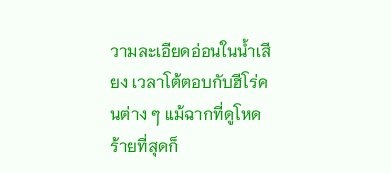วามละเอียดอ่อนในน้ำเสียง เวลาโต้ตอบกับฮีโร่คนต่าง ๆ แม้ฉากที่ดูโหดร้ายที่สุดก็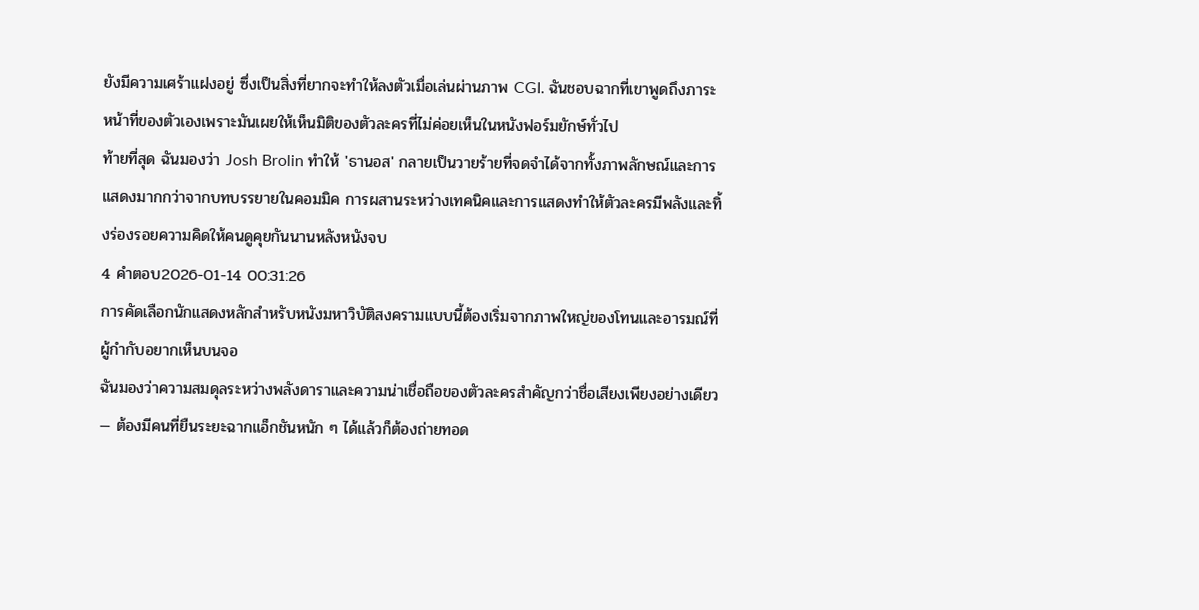ยังมีความเศร้าแฝงอยู่ ซึ่งเป็นสิ่งที่ยากจะทำให้ลงตัวเมื่อเล่นผ่านภาพ CGI. ฉันชอบฉากที่เขาพูดถึงภาระหน้าที่ของตัวเองเพราะมันเผยให้เห็นมิติของตัวละครที่ไม่ค่อยเห็นในหนังฟอร์มยักษ์ทั่วไป
ท้ายที่สุด ฉันมองว่า Josh Brolin ทำให้ 'ธานอส' กลายเป็นวายร้ายที่จดจำได้จากทั้งภาพลักษณ์และการแสดงมากกว่าจากบทบรรยายในคอมมิค การผสานระหว่างเทคนิคและการแสดงทำให้ตัวละครมีพลังและทิ้งร่องรอยความคิดให้คนดูคุยกันนานหลังหนังจบ
4 คำตอบ2026-01-14 00:31:26
การคัดเลือกนักแสดงหลักสำหรับหนังมหาวิบัติสงครามแบบนี้ต้องเริ่มจากภาพใหญ่ของโทนและอารมณ์ที่ผู้กำกับอยากเห็นบนจอ
ฉันมองว่าความสมดุลระหว่างพลังดาราและความน่าเชื่อถือของตัวละครสำคัญกว่าชื่อเสียงเพียงอย่างเดียว — ต้องมีคนที่ยืนระยะฉากแอ็กชันหนัก ๆ ได้แล้วก็ต้องถ่ายทอด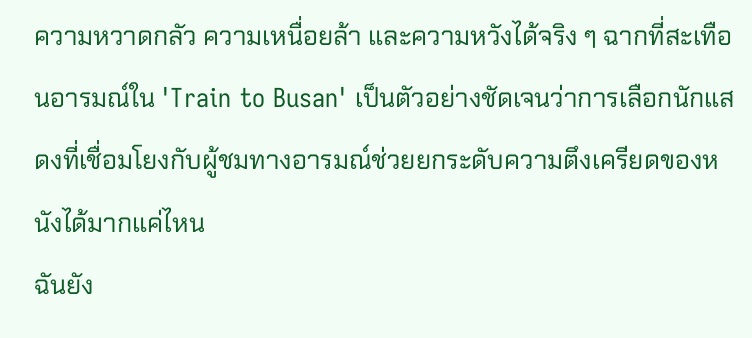ความหวาดกลัว ความเหนื่อยล้า และความหวังได้จริง ๆ ฉากที่สะเทือนอารมณ์ใน 'Train to Busan' เป็นตัวอย่างชัดเจนว่าการเลือกนักแสดงที่เชื่อมโยงกับผู้ชมทางอารมณ์ช่วยยกระดับความตึงเครียดของหนังได้มากแค่ไหน
ฉันยัง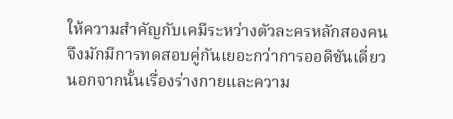ให้ความสำคัญกับเคมีระหว่างตัวละครหลักสองคน จึงมักมีการทดสอบคู่กันเยอะกว่าการออดิชันเดี่ยว นอกจากนั้นเรื่องร่างกายและความ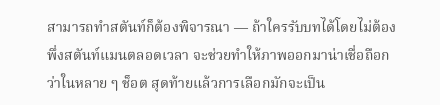สามารถทำสตันท์ก็ต้องพิจารณา — ถ้าใครรับบทได้โดยไม่ต้องพึ่งสตันท์แมนตลอดเวลา จะช่วยทำให้ภาพออกมาน่าเชื่อถือกว่าในหลาย ๆ ช็อต สุดท้ายแล้วการเลือกมักจะเป็น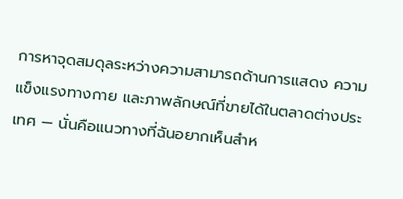การหาจุดสมดุลระหว่างความสามารถด้านการแสดง ความแข็งแรงทางกาย และภาพลักษณ์ที่ขายได้ในตลาดต่างประเทศ — นั่นคือแนวทางที่ฉันอยากเห็นสำห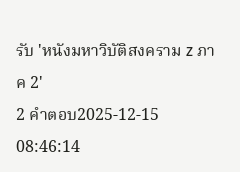รับ 'หนังมหาวิบัติสงคราม z ภาค 2'
2 คำตอบ2025-12-15 08:46:14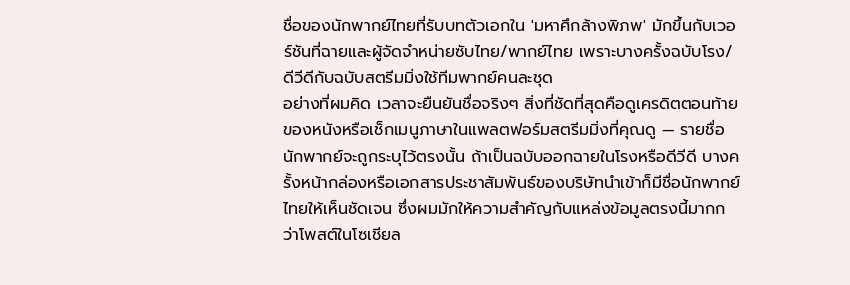ชื่อของนักพากย์ไทยที่รับบทตัวเอกใน 'มหาศึกล้างพิภพ' มักขึ้นกับเวอร์ชันที่ฉายและผู้จัดจำหน่ายซับไทย/พากย์ไทย เพราะบางครั้งฉบับโรง/ดีวีดีกับฉบับสตรีมมิ่งใช้ทีมพากย์คนละชุด
อย่างที่ผมคิด เวลาจะยืนยันชื่อจริงๆ สิ่งที่ชัดที่สุดคือดูเครดิตตอนท้ายของหนังหรือเช็กเมนูภาษาในแพลตฟอร์มสตรีมมิ่งที่คุณดู — รายชื่อนักพากย์จะถูกระบุไว้ตรงนั้น ถ้าเป็นฉบับออกฉายในโรงหรือดีวีดี บางครั้งหน้ากล่องหรือเอกสารประชาสัมพันธ์ของบริษัทนำเข้าก็มีชื่อนักพากย์ไทยให้เห็นชัดเจน ซึ่งผมมักให้ความสำคัญกับแหล่งข้อมูลตรงนี้มากกว่าโพสต์ในโซเชียล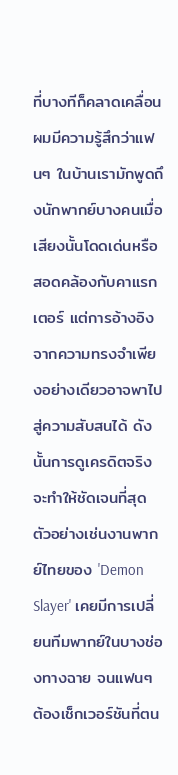ที่บางทีก็คลาดเคลื่อน
ผมมีความรู้สึกว่าแฟนๆ ในบ้านเรามักพูดถึงนักพากย์บางคนเมื่อเสียงนั้นโดดเด่นหรือสอดคล้องกับคาแรกเตอร์ แต่การอ้างอิงจากความทรงจำเพียงอย่างเดียวอาจพาไปสู่ความสับสนได้ ดังนั้นการดูเครดิตจริงจะทำให้ชัดเจนที่สุด ตัวอย่างเช่นงานพากย์ไทยของ 'Demon Slayer' เคยมีการเปลี่ยนทีมพากย์ในบางช่องทางฉาย จนแฟนๆ ต้องเช็กเวอร์ชันที่ตน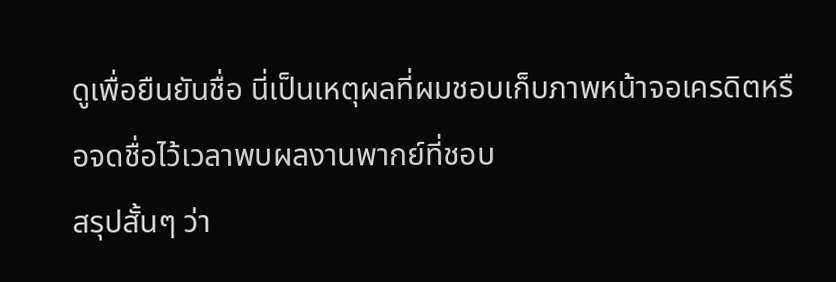ดูเพื่อยืนยันชื่อ นี่เป็นเหตุผลที่ผมชอบเก็บภาพหน้าจอเครดิตหรือจดชื่อไว้เวลาพบผลงานพากย์ที่ชอบ
สรุปสั้นๆ ว่า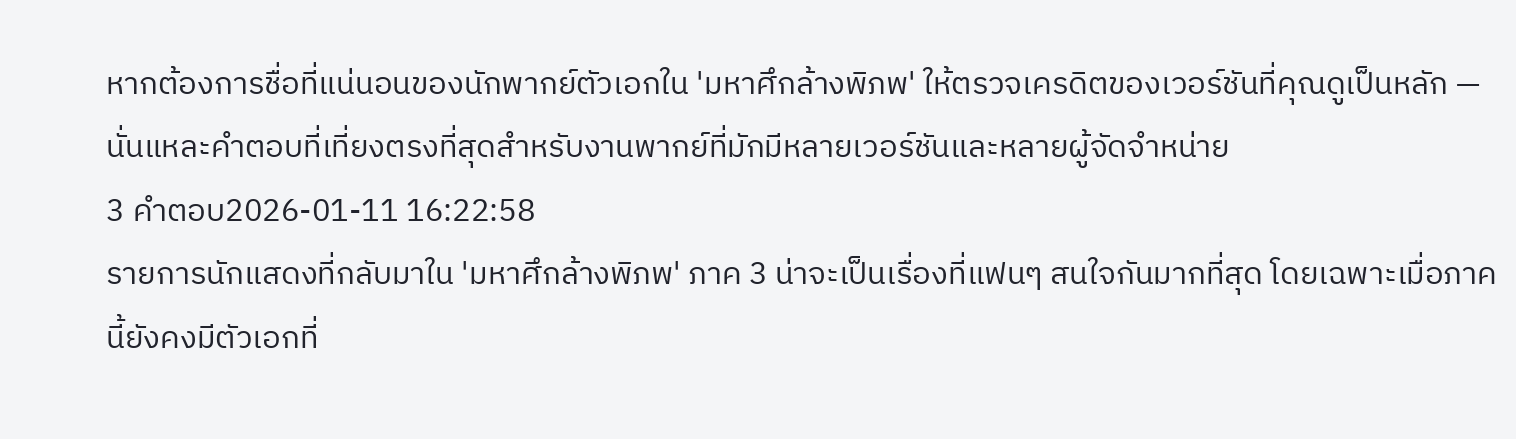หากต้องการชื่อที่แน่นอนของนักพากย์ตัวเอกใน 'มหาศึกล้างพิภพ' ให้ตรวจเครดิตของเวอร์ชันที่คุณดูเป็นหลัก — นั่นแหละคำตอบที่เที่ยงตรงที่สุดสำหรับงานพากย์ที่มักมีหลายเวอร์ชันและหลายผู้จัดจำหน่าย
3 คำตอบ2026-01-11 16:22:58
รายการนักแสดงที่กลับมาใน 'มหาศึกล้างพิภพ' ภาค 3 น่าจะเป็นเรื่องที่แฟนๆ สนใจกันมากที่สุด โดยเฉพาะเมื่อภาคนี้ยังคงมีตัวเอกที่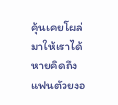คุ้นเคยโผล่มาให้เราได้หายคิดถึง
แฟนตัวยงอ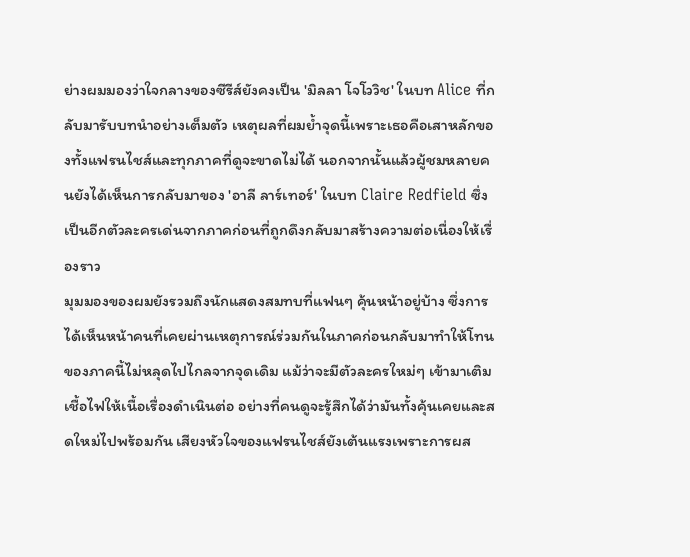ย่างผมมองว่าใจกลางของซีรีส์ยังคงเป็น 'มิลลา โจโววิช' ในบท Alice ที่กลับมารับบทนำอย่างเต็มตัว เหตุผลที่ผมย้ำจุดนี้เพราะเธอคือเสาหลักของทั้งแฟรนไชส์และทุกภาคที่ดูจะขาดไม่ได้ นอกจากนั้นแล้วผู้ชมหลายคนยังได้เห็นการกลับมาของ 'อาลี ลาร์เทอร์' ในบท Claire Redfield ซึ่งเป็นอีกตัวละครเด่นจากภาคก่อนที่ถูกดึงกลับมาสร้างความต่อเนื่องให้เรื่องราว
มุมมองของผมยังรวมถึงนักแสดงสมทบที่แฟนๆ คุ้นหน้าอยู่บ้าง ซึ่งการได้เห็นหน้าคนที่เคยผ่านเหตุการณ์ร่วมกันในภาคก่อนกลับมาทำให้โทนของภาคนี้ไม่หลุดไปไกลจากจุดเดิม แม้ว่าจะมีตัวละครใหม่ๆ เข้ามาเติมเชื้อไฟให้เนื้อเรื่องดำเนินต่อ อย่างที่คนดูจะรู้สึกได้ว่ามันทั้งคุ้นเคยและสดใหม่ไปพร้อมกัน เสียงหัวใจของแฟรนไชส์ยังเต้นแรงเพราะการผส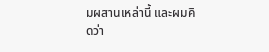มผสานเหล่านี้ และผมคิดว่า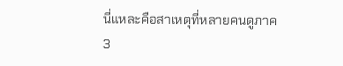นี่แหละคือสาเหตุที่หลายคนดูภาค 3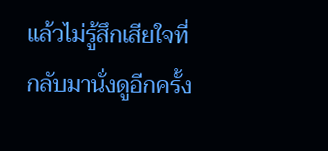แล้วไม่รู้สึกเสียใจที่กลับมานั่งดูอีกครั้ง